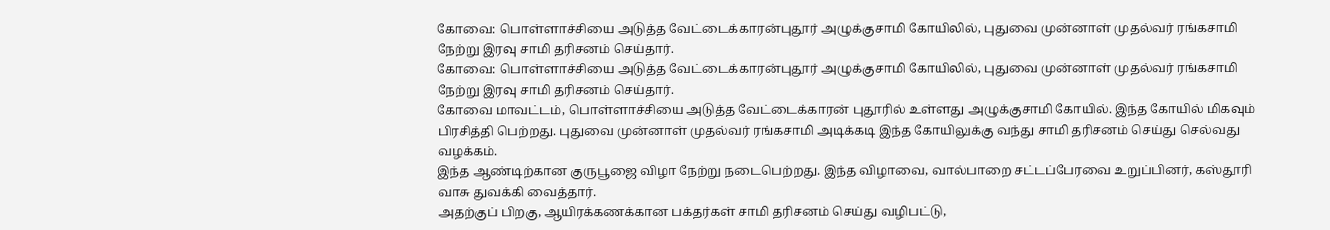கோவை: பொள்ளாச்சியை அடுத்த வேட்டைக்காரன்புதூர் அழுக்குசாமி கோயிலில், புதுவை முன்னாள் முதல்வர் ரங்கசாமி நேற்று இரவு சாமி தரிசனம் செய்தார்.
கோவை: பொள்ளாச்சியை அடுத்த வேட்டைக்காரன்புதூர் அழுக்குசாமி கோயிலில், புதுவை முன்னாள் முதல்வர் ரங்கசாமி நேற்று இரவு சாமி தரிசனம் செய்தார்.
கோவை மாவட்டம், பொள்ளாச்சியை அடுத்த வேட்டைக்காரன் புதூரில் உள்ளது அழுக்குசாமி கோயில். இந்த கோயில் மிகவும் பிரசித்தி பெற்றது. புதுவை முன்னாள் முதல்வர் ரங்கசாமி அடிக்கடி இந்த கோயிலுக்கு வந்து சாமி தரிசனம் செய்து செல்வது வழக்கம்.
இந்த ஆண்டிற்கான குருபூஜை விழா நேற்று நடைபெற்றது. இந்த விழாவை, வால்பாறை சட்டப்பேரவை உறுப்பினர், கஸ்தூரி வாசு துவக்கி வைத்தார்.
அதற்குப் பிறகு, ஆயிரக்கணக்கான பக்தர்கள் சாமி தரிசனம் செய்து வழிபட்டு,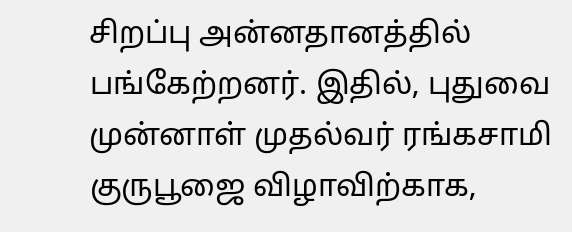சிறப்பு அன்னதானத்தில் பங்கேற்றனர். இதில், புதுவை முன்னாள் முதல்வர் ரங்கசாமி குருபூஜை விழாவிற்காக,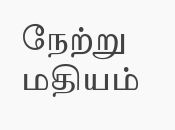நேற்று மதியம்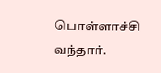பொள்ளாச்சி வந்தார்.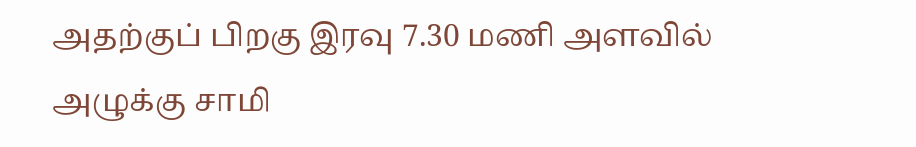அதற்குப் பிறகு இரவு 7.30 மணி அளவில் அழுக்கு சாமி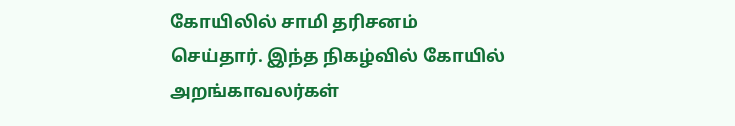கோயிலில் சாமி தரிசனம் செய்தார். இந்த நிகழ்வில் கோயில் அறங்காவலர்கள்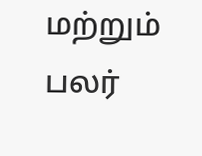மற்றும் பலர்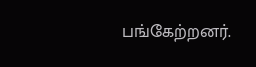பங்கேற்றனர்.